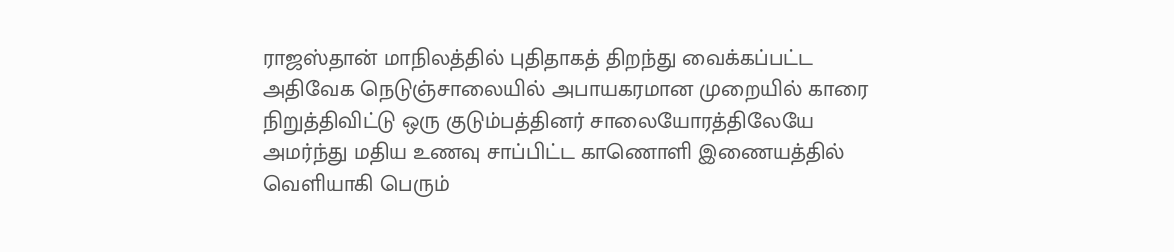ராஜஸ்தான் மாநிலத்தில் புதிதாகத் திறந்து வைக்கப்பட்ட அதிவேக நெடுஞ்சாலையில் அபாயகரமான முறையில் காரை நிறுத்திவிட்டு ஒரு குடும்பத்தினர் சாலையோரத்திலேயே அமர்ந்து மதிய உணவு சாப்பிட்ட காணொளி இணையத்தில் வெளியாகி பெரும்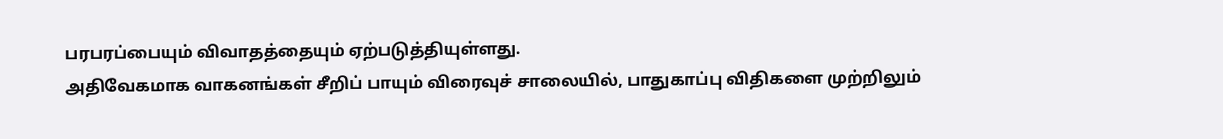பரபரப்பையும் விவாதத்தையும் ஏற்படுத்தியுள்ளது.
அதிவேகமாக வாகனங்கள் சீறிப் பாயும் விரைவுச் சாலையில், பாதுகாப்பு விதிகளை முற்றிலும்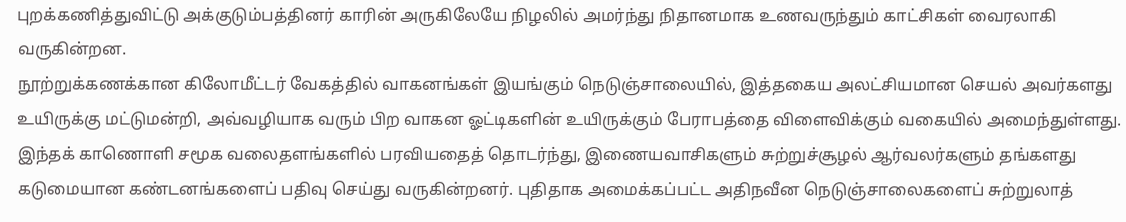புறக்கணித்துவிட்டு அக்குடும்பத்தினர் காரின் அருகிலேயே நிழலில் அமர்ந்து நிதானமாக உணவருந்தும் காட்சிகள் வைரலாகி வருகின்றன.
நூற்றுக்கணக்கான கிலோமீட்டர் வேகத்தில் வாகனங்கள் இயங்கும் நெடுஞ்சாலையில், இத்தகைய அலட்சியமான செயல் அவர்களது உயிருக்கு மட்டுமன்றி, அவ்வழியாக வரும் பிற வாகன ஓட்டிகளின் உயிருக்கும் பேராபத்தை விளைவிக்கும் வகையில் அமைந்துள்ளது.
இந்தக் காணொளி சமூக வலைதளங்களில் பரவியதைத் தொடர்ந்து, இணையவாசிகளும் சுற்றுச்சூழல் ஆர்வலர்களும் தங்களது கடுமையான கண்டனங்களைப் பதிவு செய்து வருகின்றனர். புதிதாக அமைக்கப்பட்ட அதிநவீன நெடுஞ்சாலைகளைப் சுற்றுலாத்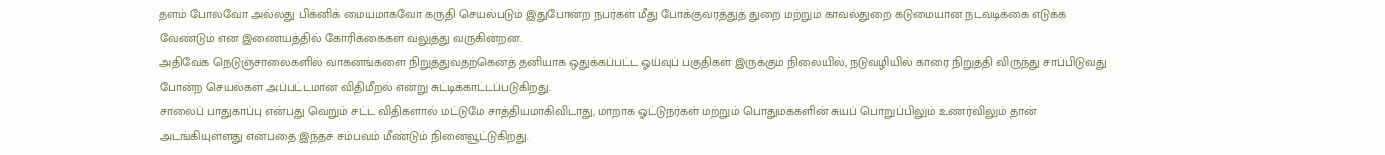தளம் போலவோ அல்லது பிக்னிக் மையமாகவோ கருதி செயல்படும் இதுபோன்ற நபர்கள் மீது போக்குவரத்துத் துறை மற்றும் காவல்துறை கடுமையான நடவடிக்கை எடுக்க வேண்டும் என இணையத்தில் கோரிக்கைகள் வலுத்து வருகின்றன.
அதிவேக நெடுஞ்சாலைகளில் வாகனங்களை நிறுத்துவதற்கெனத் தனியாக ஒதுக்கப்பட்ட ஓய்வுப் பகுதிகள் இருக்கும் நிலையில், நடுவழியில் காரை நிறுத்தி விருந்து சாப்பிடுவது போன்ற செயல்கள் அப்பட்டமான விதிமீறல் என்று சுட்டிக்காட்டப்படுகிறது.
சாலைப் பாதுகாப்பு என்பது வெறும் சட்ட விதிகளால் மட்டுமே சாத்தியமாகிவிடாது, மாறாக ஓட்டுநர்கள் மற்றும் பொதுமக்களின் சுயப் பொறுப்பிலும் உணர்விலும் தான் அடங்கியுள்ளது என்பதை இந்தச் சம்பவம் மீண்டும் நினைவூட்டுகிறது.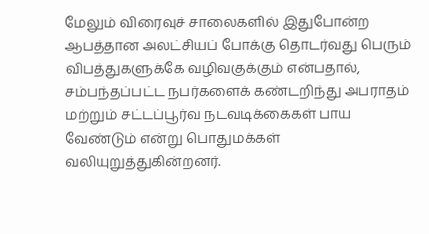மேலும் விரைவுச் சாலைகளில் இதுபோன்ற ஆபத்தான அலட்சியப் போக்கு தொடர்வது பெரும் விபத்துகளுக்கே வழிவகுக்கும் என்பதால், சம்பந்தப்பட்ட நபர்களைக் கண்டறிந்து அபராதம் மற்றும் சட்டப்பூர்வ நடவடிக்கைகள் பாய வேண்டும் என்று பொதுமக்கள் வலியுறுத்துகின்றனர்.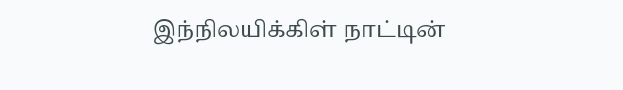இந்நிலயிக்கிள் நாட்டின்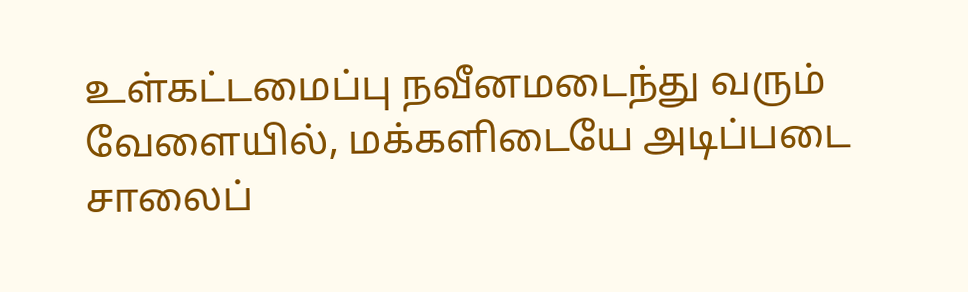உள்கட்டமைப்பு நவீனமடைந்து வரும் வேளையில், மக்களிடையே அடிப்படை சாலைப்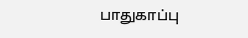பாதுகாப்பு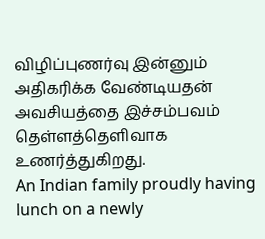விழிப்புணர்வு இன்னும் அதிகரிக்க வேண்டியதன் அவசியத்தை இச்சம்பவம் தெள்ளத்தெளிவாக உணர்த்துகிறது.
An Indian family proudly having lunch on a newly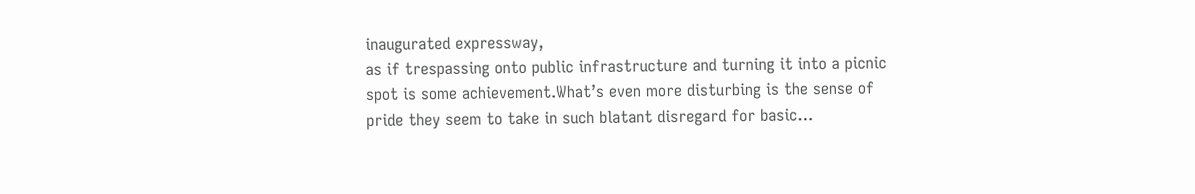inaugurated expressway,
as if trespassing onto public infrastructure and turning it into a picnic spot is some achievement.What’s even more disturbing is the sense of pride they seem to take in such blatant disregard for basic…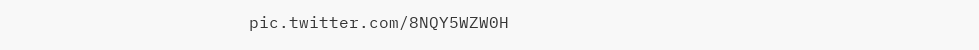pic.twitter.com/8NQY5WZW0H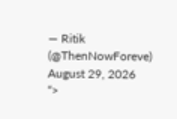— Ritik (@ThenNowForeve) August 29, 2026
“>